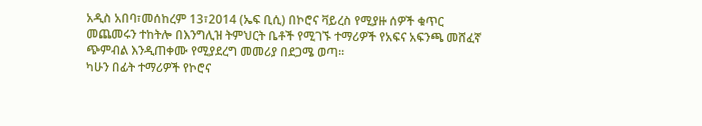አዲስ አበባ፣መሰከረም 13፣2014 (ኤፍ ቢሲ) በኮሮና ቫይረስ የሚያዙ ሰዎች ቁጥር መጨመሩን ተከትሎ በእንግሊዝ ትምህርት ቤቶች የሚገኙ ተማሪዎች የአፍና አፍንጫ መሸፈኛ ጭምብል እንዲጠቀሙ የሚያደረግ መመሪያ በደጋሜ ወጣ፡፡
ካሁን በፊት ተማሪዎች የኮሮና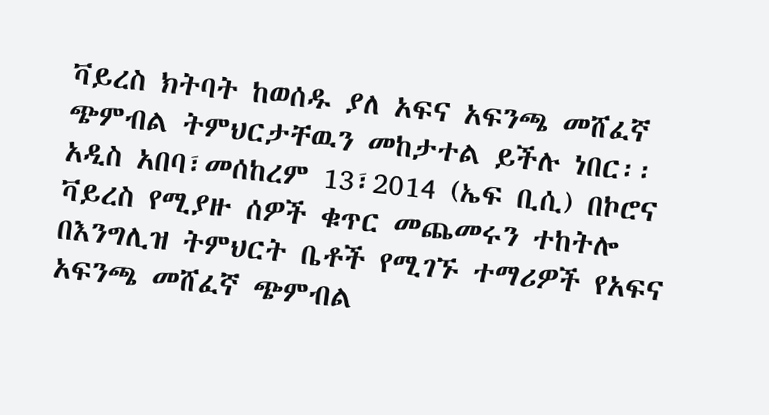ቫይረስ ክትባት ከወሰዱ ያለ አፍና አፍንጫ መሸፈኛ ጭምብል ትምህርታቸዉን መከታተል ይችሉ ነበር፡፡
አዲስ አበባ፣መሰከረም 13፣2014 (ኤፍ ቢሲ) በኮሮና ቫይረስ የሚያዙ ሰዎች ቁጥር መጨመሩን ተከትሎ በእንግሊዝ ትምህርት ቤቶች የሚገኙ ተማሪዎች የአፍና አፍንጫ መሸፈኛ ጭምብል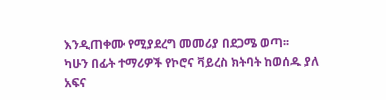እንዲጠቀሙ የሚያደረግ መመሪያ በደጋሜ ወጣ፡፡
ካሁን በፊት ተማሪዎች የኮሮና ቫይረስ ክትባት ከወሰዱ ያለ አፍና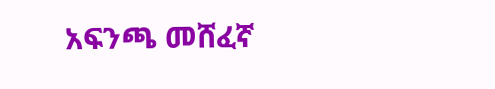አፍንጫ መሸፈኛ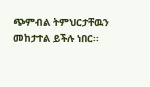ጭምብል ትምህርታቸዉን መከታተል ይችሉ ነበር፡፡